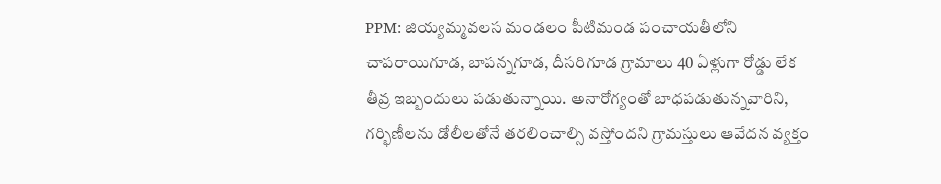PPM: జియ్యమ్మవలస మండలం పీటిమండ పంచాయతీలోని చాపరాయిగూడ, బాపన్నగూడ, దీసరిగూడ గ్రామాలు 40 ఏళ్లుగా రోడ్డు లేక తీవ్ర ఇబ్బందులు పడుతున్నాయి. అనారోగ్యంతో బాధపడుతున్నవారిని, గర్భిణీలను డోలీలతోనే తరలించాల్సి వస్తోందని గ్రామస్తులు ఆవేదన వ్యక్తం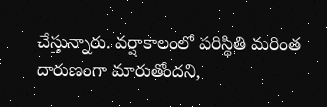చేస్తున్నారు. వర్షాకాలంలో పరిస్థితి మరింత దారుణంగా మారుతోందని,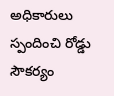అధికారులు స్పందించి రోడ్డు సౌకర్యం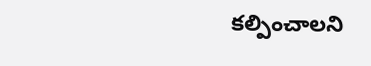కల్పించాలని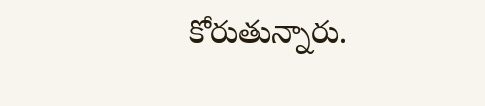కోరుతున్నారు.